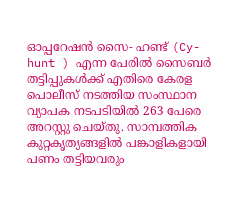ഓപ്പറേഷൻ സൈ- ഹണ്ട് (Cy- hunt ) എന്ന പേരിൽ സൈബർ തട്ടിപ്പുകൾക്ക് എതിരെ കേരള പൊലീസ് നടത്തിയ സംസ്ഥാന വ്യാപക നടപടിയിൽ 263 പേരെ അറസ്റ്റു ചെയ്തു. സാമ്പത്തിക കുറ്റകൃത്യങ്ങളിൽ പങ്കാളികളായി പണം തട്ടിയവരും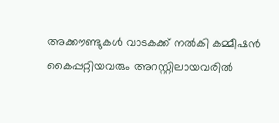അക്കൗണ്ടുകൾ വാടകക്ക് നൽകി കമ്മീഷൻ കൈപ്പറ്റിയവരും അറസ്റ്റിലായവരിൽ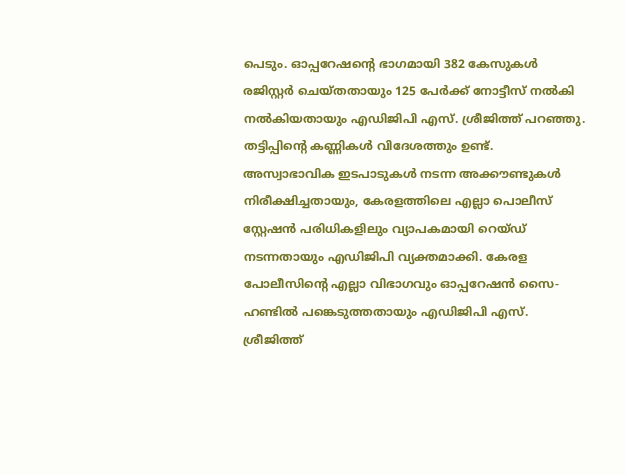പെടും. ഓപ്പറേഷന്റെ ഭാഗമായി 382 കേസുകൾ രജിസ്റ്റർ ചെയ്തതായും 125 പേർക്ക് നോട്ടീസ് നൽകി നൽകിയതായും എഡിജിപി എസ്. ശ്രീജിത്ത് പറഞ്ഞു.
തട്ടിപ്പിന്റെ കണ്ണികൾ വിദേശത്തും ഉണ്ട്. അസ്വാഭാവിക ഇടപാടുകൾ നടന്ന അക്കൗണ്ടുകൾ നിരീക്ഷിച്ചതായും, കേരളത്തിലെ എല്ലാ പൊലീസ് സ്റ്റേഷൻ പരിധികളിലും വ്യാപകമായി റെയ്ഡ് നടന്നതായും എഡിജിപി വ്യക്തമാക്കി. കേരള പോലീസിൻ്റെ എല്ലാ വിഭാഗവും ഓപ്പറേഷൻ സൈ- ഹണ്ടിൽ പങ്കെടുത്തതായും എഡിജിപി എസ്. ശ്രീജിത്ത്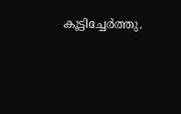കൂട്ടിച്ചേർത്തു.